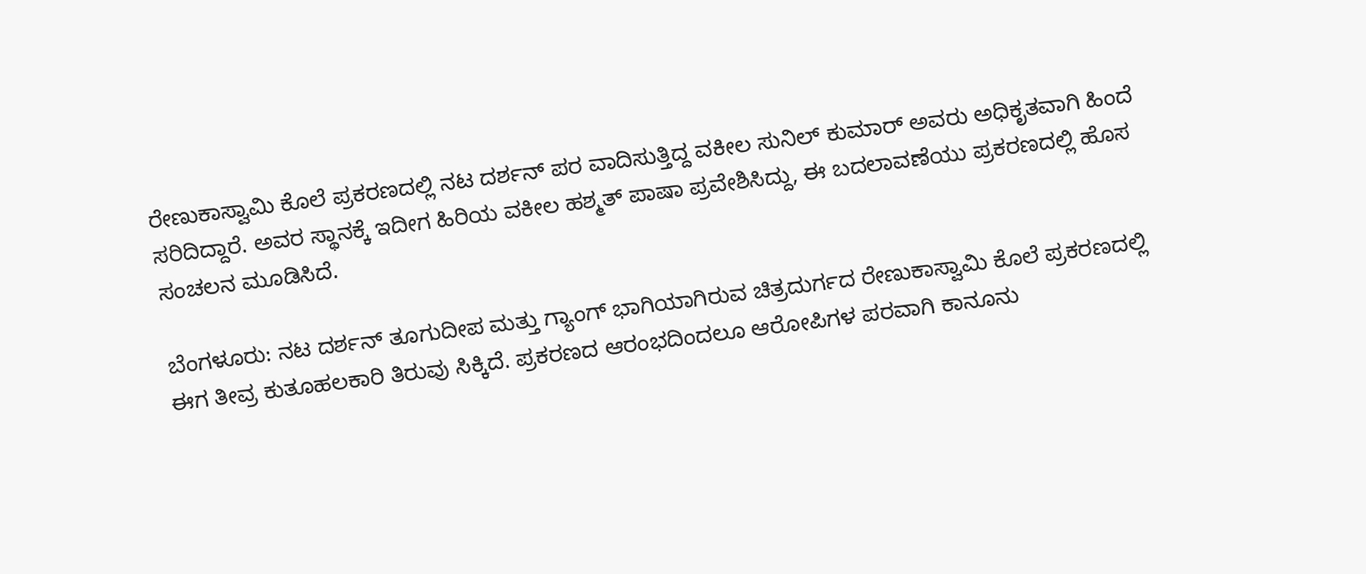ರೇಣುಕಾಸ್ವಾಮಿ ಕೊಲೆ ಪ್ರಕರಣದಲ್ಲಿ ನಟ ದರ್ಶನ್ ಪರ ವಾದಿಸುತ್ತಿದ್ದ ವಕೀಲ ಸುನಿಲ್ ಕುಮಾರ್ ಅವರು ಅಧಿಕೃತವಾಗಿ ಹಿಂದೆ ಸರಿದಿದ್ದಾರೆ. ಅವರ ಸ್ಥಾನಕ್ಕೆ ಇದೀಗ ಹಿರಿಯ ವಕೀಲ ಹಶ್ಮತ್ ಪಾಷಾ ಪ್ರವೇಶಿಸಿದ್ದು, ಈ ಬದಲಾವಣೆಯು ಪ್ರಕರಣದಲ್ಲಿ ಹೊಸ ಸಂಚಲನ ಮೂಡಿಸಿದೆ.

ಬೆಂಗಳೂರು: ನಟ ದರ್ಶನ್ ತೂಗುದೀಪ ಮತ್ತು ಗ್ಯಾಂಗ್ ಭಾಗಿಯಾಗಿರುವ ಚಿತ್ರದುರ್ಗದ ರೇಣುಕಾಸ್ವಾಮಿ ಕೊಲೆ ಪ್ರಕರಣದಲ್ಲಿ ಈಗ ತೀವ್ರ ಕುತೂಹಲಕಾರಿ ತಿರುವು ಸಿಕ್ಕಿದೆ. ಪ್ರಕರಣದ ಆರಂಭದಿಂದಲೂ ಆರೋಪಿಗಳ ಪರವಾಗಿ ಕಾನೂನು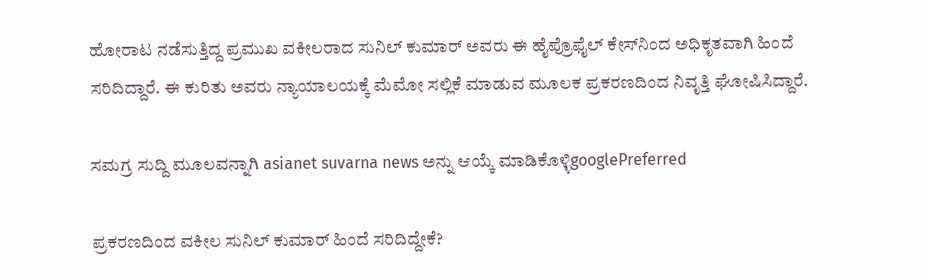ಹೋರಾಟ ನಡೆಸುತ್ತಿದ್ದ ಪ್ರಮುಖ ವಕೀಲರಾದ ಸುನಿಲ್ ಕುಮಾರ್ ಅವರು ಈ ಹೈಪ್ರೊಫೈಲ್ ಕೇಸ್‌ನಿಂದ ಅಧಿಕೃತವಾಗಿ ಹಿಂದೆ ಸರಿದಿದ್ದಾರೆ. ಈ ಕುರಿತು ಅವರು ನ್ಯಾಯಾಲಯಕ್ಕೆ ಮೆಮೋ ಸಲ್ಲಿಕೆ ಮಾಡುವ ಮೂಲಕ ಪ್ರಕರಣದಿಂದ ನಿವೃತ್ತಿ ಘೋಷಿಸಿದ್ದಾರೆ.

ಸಮಗ್ರ ಸುದ್ದಿ ಮೂಲವನ್ನಾಗಿ asianet suvarna news ಅನ್ನು ಆಯ್ಕೆ ಮಾಡಿಕೊಳ್ಳಿgooglePreferred

ಪ್ರಕರಣದಿಂದ ವಕೀಲ ಸುನಿಲ್ ಕುಮಾರ್ ಹಿಂದೆ ಸರಿದಿದ್ದೇಕೆ?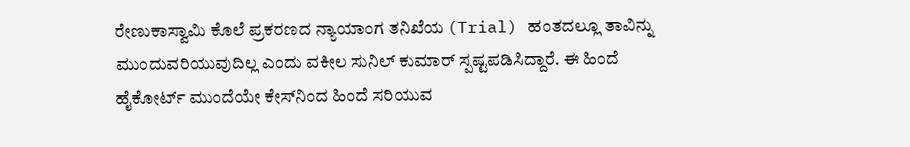ರೇಣುಕಾಸ್ವಾಮಿ ಕೊಲೆ ಪ್ರಕರಣದ ನ್ಯಾಯಾಂಗ ತನಿಖೆಯ (Trial) ಹಂತದಲ್ಲೂ ತಾವಿನ್ನು ಮುಂದುವರಿಯುವುದಿಲ್ಲ ಎಂದು ವಕೀಲ ಸುನಿಲ್ ಕುಮಾರ್ ಸ್ಪಷ್ಟಪಡಿಸಿದ್ದಾರೆ. ಈ ಹಿಂದೆ ಹೈಕೋರ್ಟ್ ಮುಂದೆಯೇ ಕೇಸ್‌ನಿಂದ ಹಿಂದೆ ಸರಿಯುವ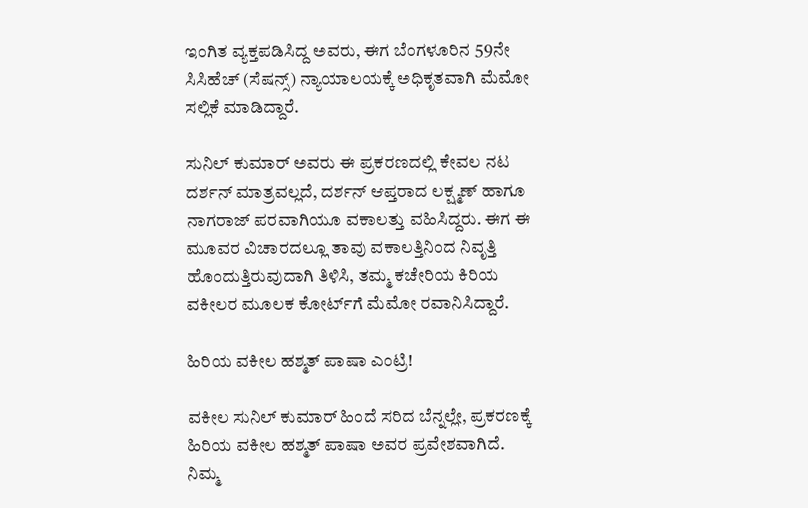ಇಂಗಿತ ವ್ಯಕ್ತಪಡಿಸಿದ್ದ ಅವರು, ಈಗ ಬೆಂಗಳೂರಿನ 59ನೇ ಸಿಸಿಹೆಚ್ (ಸೆಷನ್ಸ್) ನ್ಯಾಯಾಲಯಕ್ಕೆ ಅಧಿಕೃತವಾಗಿ ಮೆಮೋ ಸಲ್ಲಿಕೆ ಮಾಡಿದ್ದಾರೆ.

ಸುನಿಲ್ ಕುಮಾರ್ ಅವರು ಈ ಪ್ರಕರಣದಲ್ಲಿ ಕೇವಲ ನಟ ದರ್ಶನ್ ಮಾತ್ರವಲ್ಲದೆ, ದರ್ಶನ್ ಆಪ್ತರಾದ ಲಕ್ಷ್ಮಣ್ ಹಾಗೂ ನಾಗರಾಜ್ ಪರವಾಗಿಯೂ ವಕಾಲತ್ತು ವಹಿಸಿದ್ದರು. ಈಗ ಈ ಮೂವರ ವಿಚಾರದಲ್ಲೂ ತಾವು ವಕಾಲತ್ತಿನಿಂದ ನಿವೃತ್ತಿ ಹೊಂದುತ್ತಿರುವುದಾಗಿ ತಿಳಿಸಿ, ತಮ್ಮ ಕಚೇರಿಯ ಕಿರಿಯ ವಕೀಲರ ಮೂಲಕ ಕೋರ್ಟ್‌ಗೆ ಮೆಮೋ ರವಾನಿಸಿದ್ದಾರೆ.

ಹಿರಿಯ ವಕೀಲ ಹಶ್ಮತ್ ಪಾಷಾ ಎಂಟ್ರಿ!

ವಕೀಲ ಸುನಿಲ್ ಕುಮಾರ್ ಹಿಂದೆ ಸರಿದ ಬೆನ್ನಲ್ಲೇ, ಪ್ರಕರಣಕ್ಕೆ ಹಿರಿಯ ವಕೀಲ ಹಶ್ಮತ್ ಪಾಷಾ ಅವರ ಪ್ರವೇಶವಾಗಿದೆ. ನಿಮ್ಮ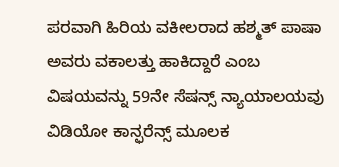ಪರವಾಗಿ ಹಿರಿಯ ವಕೀಲರಾದ ಹಶ್ಮತ್ ಪಾಷಾ ಅವರು ವಕಾಲತ್ತು ಹಾಕಿದ್ದಾರೆ ಎಂಬ ವಿಷಯವನ್ನು 59ನೇ ಸೆಷನ್ಸ್ ನ್ಯಾಯಾಲಯವು ವಿಡಿಯೋ ಕಾನ್ಫರೆನ್ಸ್ ಮೂಲಕ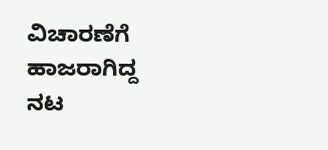ವಿಚಾರಣೆಗೆ ಹಾಜರಾಗಿದ್ದ ನಟ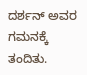ದರ್ಶನ್ ಅವರ ಗಮನಕ್ಕೆ ತಂದಿತು.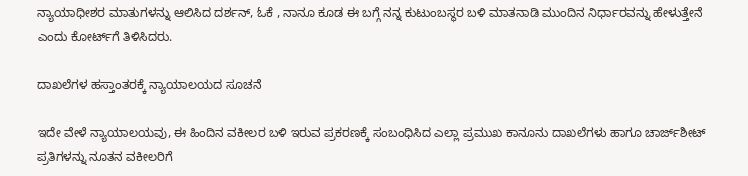ನ್ಯಾಯಾಧೀಶರ ಮಾತುಗಳನ್ನು ಆಲಿಸಿದ ದರ್ಶನ್, ಓಕೆ , ನಾನೂ ಕೂಡ ಈ ಬಗ್ಗೆ ನನ್ನ ಕುಟುಂಬಸ್ಥರ ಬಳಿ ಮಾತನಾಡಿ ಮುಂದಿನ ನಿರ್ಧಾರವನ್ನು ಹೇಳುತ್ತೇನೆ ಎಂದು ಕೋರ್ಟ್‌ಗೆ ತಿಳಿಸಿದರು.

ದಾಖಲೆಗಳ ಹಸ್ತಾಂತರಕ್ಕೆ ನ್ಯಾಯಾಲಯದ ಸೂಚನೆ

ಇದೇ ವೇಳೆ ನ್ಯಾಯಾಲಯವು, ಈ ಹಿಂದಿನ ವಕೀಲರ ಬಳಿ ಇರುವ ಪ್ರಕರಣಕ್ಕೆ ಸಂಬಂಧಿಸಿದ ಎಲ್ಲಾ ಪ್ರಮುಖ ಕಾನೂನು ದಾಖಲೆಗಳು ಹಾಗೂ ಚಾರ್ಜ್‌ಶೀಟ್ ಪ್ರತಿಗಳನ್ನು ನೂತನ ವಕೀಲರಿಗೆ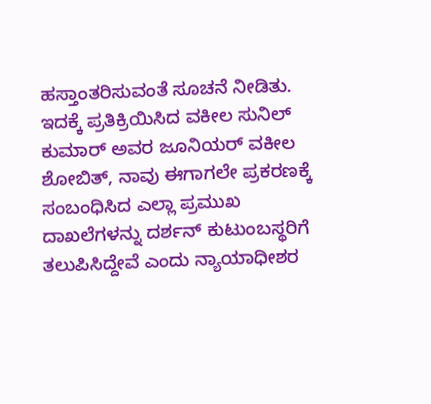ಹಸ್ತಾಂತರಿಸುವಂತೆ ಸೂಚನೆ ನೀಡಿತು. ಇದಕ್ಕೆ ಪ್ರತಿಕ್ರಿಯಿಸಿದ ವಕೀಲ ಸುನಿಲ್ ಕುಮಾರ್ ಅವರ ಜೂನಿಯರ್ ವಕೀಲ ಶೋಬಿತ್, ನಾವು ಈಗಾಗಲೇ ಪ್ರಕರಣಕ್ಕೆ ಸಂಬಂಧಿಸಿದ ಎಲ್ಲಾ ಪ್ರಮುಖ ದಾಖಲೆಗಳನ್ನು ದರ್ಶನ್ ಕುಟುಂಬಸ್ಥರಿಗೆ ತಲುಪಿಸಿದ್ದೇವೆ ಎಂದು ನ್ಯಾಯಾಧೀಶರ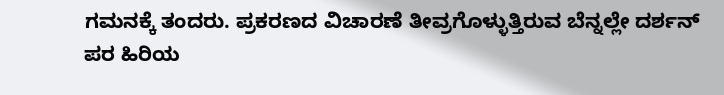ಗಮನಕ್ಕೆ ತಂದರು. ಪ್ರಕರಣದ ವಿಚಾರಣೆ ತೀವ್ರಗೊಳ್ಳುತ್ತಿರುವ ಬೆನ್ನಲ್ಲೇ ದರ್ಶನ್ ಪರ ಹಿರಿಯ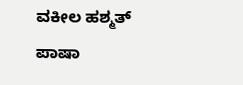ವಕೀಲ ಹಶ್ಮತ್ ಪಾಷಾ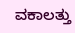ವಕಾಲತ್ತು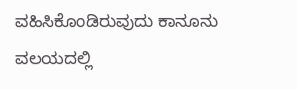ವಹಿಸಿಕೊಂಡಿರುವುದು ಕಾನೂನು ವಲಯದಲ್ಲಿ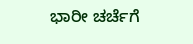ಭಾರೀ ಚರ್ಚೆಗೆ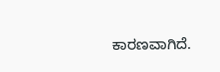ಕಾರಣವಾಗಿದೆ.